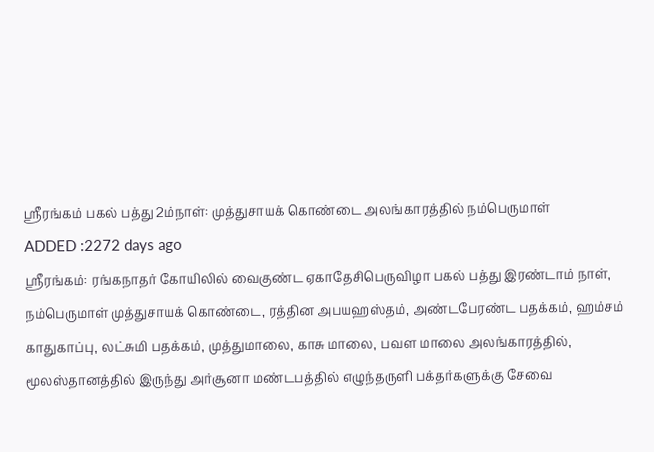ஸ்ரீரங்கம் பகல் பத்து 2ம்நாள்: முத்துசாயக் கொண்டை அலங்காரத்தில் நம்பெருமாள்
ADDED :2272 days ago
ஸ்ரீரங்கம்: ரங்கநாதர் கோயிலில் வைகுண்ட ஏகாதேசிபெருவிழா பகல் பத்து இரண்டாம் நாள், நம்பெருமாள் முத்துசாயக் கொண்டை, ரத்தின அபயஹஸ்தம், அண்டபேரண்ட பதக்கம், ஹம்சம் காதுகாப்பு, லட்சுமி பதக்கம், முத்துமாலை, காசு மாலை, பவள மாலை அலங்காரத்தில், மூலஸ்தானத்தில் இருந்து அர்சூனா மண்டபத்தில் எழுந்தருளி பக்தர்களுக்கு சேவை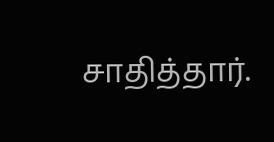சாதித்தார்.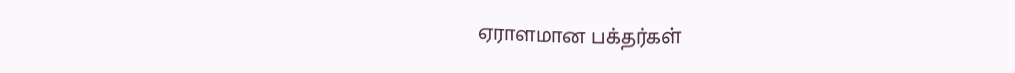ஏராளமான பக்தர்கள்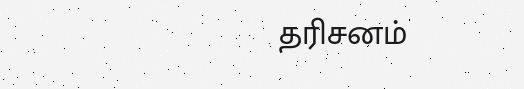தரிசனம்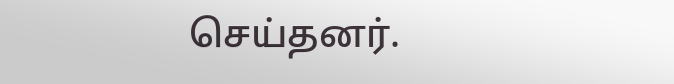செய்தனர்.